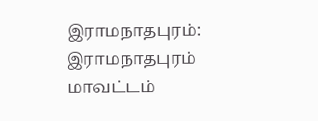இராமநாதபுரம்: இராமநாதபுரம் மாவட்டம்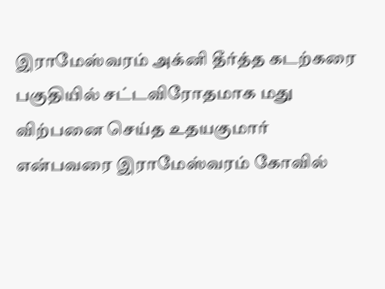இராமேஸ்வரம் அக்னி தீர்த்த கடற்கரை பகுதியில் சட்டவிரோதமாக மது விற்பனை செய்த உதயகுமார் என்பவரை இராமேஸ்வரம் கோவில்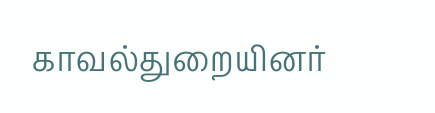காவல்துறையினர்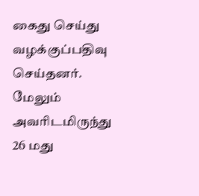கைது செய்து வழக்குப்பதிவு செய்தனர். மேலும் அவரிடமிருந்து 26 மது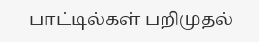பாட்டில்கள் பறிமுதல்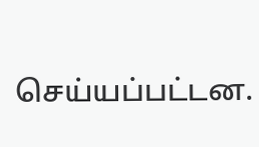செய்யப்பட்டன.